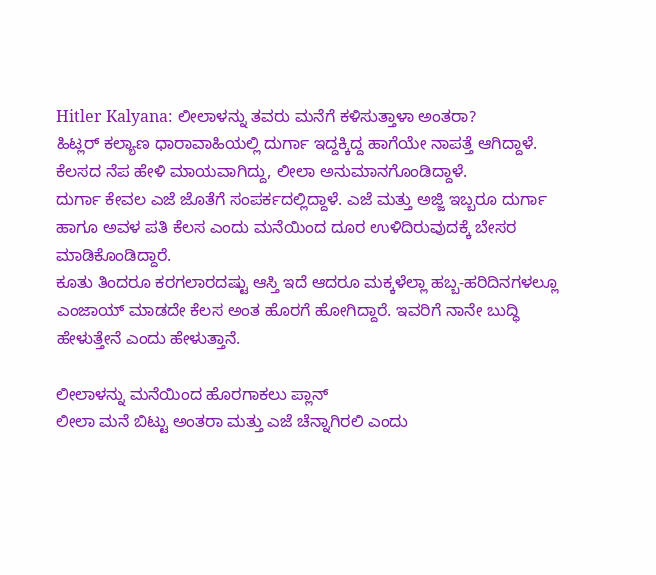Hitler Kalyana: ಲೀಲಾಳನ್ನು ತವರು ಮನೆಗೆ ಕಳಿಸುತ್ತಾಳಾ ಅಂತರಾ?
ಹಿಟ್ಲರ್ ಕಲ್ಯಾಣ ಧಾರಾವಾಹಿಯಲ್ಲಿ ದುರ್ಗಾ ಇದ್ದಕ್ಕಿದ್ದ ಹಾಗೆಯೇ ನಾಪತ್ತೆ ಆಗಿದ್ದಾಳೆ. ಕೆಲಸದ ನೆಪ ಹೇಳಿ ಮಾಯವಾಗಿದ್ದು, ಲೀಲಾ ಅನುಮಾನಗೊಂಡಿದ್ದಾಳೆ.
ದುರ್ಗಾ ಕೇವಲ ಎಜೆ ಜೊತೆಗೆ ಸಂಪರ್ಕದಲ್ಲಿದ್ದಾಳೆ. ಎಜೆ ಮತ್ತು ಅಜ್ಜಿ ಇಬ್ಬರೂ ದುರ್ಗಾ ಹಾಗೂ ಅವಳ ಪತಿ ಕೆಲಸ ಎಂದು ಮನೆಯಿಂದ ದೂರ ಉಳಿದಿರುವುದಕ್ಕೆ ಬೇಸರ ಮಾಡಿಕೊಂಡಿದ್ದಾರೆ.
ಕೂತು ತಿಂದರೂ ಕರಗಲಾರದಷ್ಟು ಆಸ್ತಿ ಇದೆ ಆದರೂ ಮಕ್ಕಳೆಲ್ಲಾ ಹಬ್ಬ-ಹರಿದಿನಗಳಲ್ಲೂ ಎಂಜಾಯ್ ಮಾಡದೇ ಕೆಲಸ ಅಂತ ಹೊರಗೆ ಹೋಗಿದ್ದಾರೆ. ಇವರಿಗೆ ನಾನೇ ಬುದ್ಧಿ ಹೇಳುತ್ತೇನೆ ಎಂದು ಹೇಳುತ್ತಾನೆ.

ಲೀಲಾಳನ್ನು ಮನೆಯಿಂದ ಹೊರಗಾಕಲು ಪ್ಲಾನ್
ಲೀಲಾ ಮನೆ ಬಿಟ್ಟು ಅಂತರಾ ಮತ್ತು ಎಜೆ ಚೆನ್ನಾಗಿರಲಿ ಎಂದು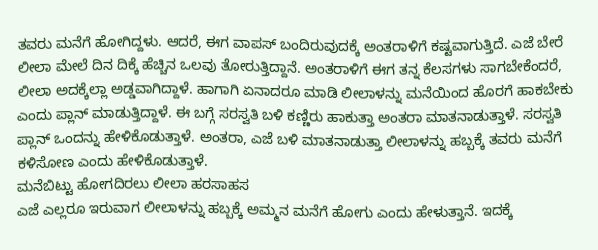ತವರು ಮನೆಗೆ ಹೋಗಿದ್ದಳು. ಆದರೆ, ಈಗ ವಾಪಸ್ ಬಂದಿರುವುದಕ್ಕೆ ಅಂತರಾಳಿಗೆ ಕಷ್ಟವಾಗುತ್ತಿದೆ. ಎಜೆ ಬೇರೆ ಲೀಲಾ ಮೇಲೆ ದಿನ ದಿಕ್ಕೆ ಹೆಚ್ಚಿನ ಒಲವು ತೋರುತ್ತಿದ್ದಾನೆ. ಅಂತರಾಳಿಗೆ ಈಗ ತನ್ನ ಕೆಲಸಗಳು ಸಾಗಬೇಕೆಂದರೆ, ಲೀಲಾ ಅದಕ್ಕೆಲ್ಲಾ ಅಡ್ಡವಾಗಿದ್ದಾಳೆ. ಹಾಗಾಗಿ ಏನಾದರೂ ಮಾಡಿ ಲೀಲಾಳನ್ನು ಮನೆಯಿಂದ ಹೊರಗೆ ಹಾಕಬೇಕು ಎಂದು ಪ್ಲಾನ್ ಮಾಡುತ್ತಿದ್ದಾಳೆ. ಈ ಬಗ್ಗೆ ಸರಸ್ವತಿ ಬಳಿ ಕಣ್ಣಿರು ಹಾಕುತ್ತಾ ಅಂತರಾ ಮಾತನಾಡುತ್ತಾಳೆ. ಸರಸ್ವತಿ ಪ್ಲಾನ್ ಒಂದನ್ನು ಹೇಳಿಕೊಡುತ್ತಾಳೆ. ಅಂತರಾ, ಎಜೆ ಬಳಿ ಮಾತನಾಡುತ್ತಾ ಲೀಲಾಳನ್ನು ಹಬ್ಬಕ್ಕೆ ತವರು ಮನೆಗೆ ಕಳಿಸೋಣ ಎಂದು ಹೇಳಿಕೊಡುತ್ತಾಳೆ.
ಮನೆಬಿಟ್ಟು ಹೋಗದಿರಲು ಲೀಲಾ ಹರಸಾಹಸ
ಎಜೆ ಎಲ್ಲರೂ ಇರುವಾಗ ಲೀಲಾಳನ್ನು ಹಬ್ಬಕ್ಕೆ ಅಮ್ಮನ ಮನೆಗೆ ಹೋಗು ಎಂದು ಹೇಳುತ್ತಾನೆ. ಇದಕ್ಕೆ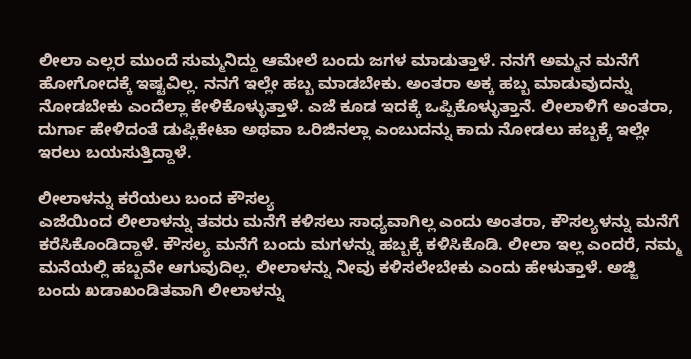ಲೀಲಾ ಎಲ್ಲರ ಮುಂದೆ ಸುಮ್ಮನಿದ್ದು ಆಮೇಲೆ ಬಂದು ಜಗಳ ಮಾಡುತ್ತಾಳೆ. ನನಗೆ ಅಮ್ಮನ ಮನೆಗೆ ಹೋಗೋದಕ್ಕೆ ಇಷ್ಟವಿಲ್ಲ. ನನಗೆ ಇಲ್ಲೇ ಹಬ್ಬ ಮಾಡಬೇಕು. ಅಂತರಾ ಅಕ್ಕ ಹಬ್ಬ ಮಾಡುವುದನ್ನು ನೋಡಬೇಕು ಎಂದೆಲ್ಲಾ ಕೇಳಿಕೊಳ್ಳುತ್ತಾಳೆ. ಎಜೆ ಕೂಡ ಇದಕ್ಕೆ ಒಪ್ಪಿಕೊಳ್ಳುತ್ತಾನೆ. ಲೀಲಾಳಿಗೆ ಅಂತರಾ, ದುರ್ಗಾ ಹೇಳಿದಂತೆ ಡುಪ್ಲಿಕೇಟಾ ಅಥವಾ ಒರಿಜಿನಲ್ಲಾ ಎಂಬುದನ್ನು ಕಾದು ನೋಡಲು ಹಬ್ಬಕ್ಕೆ ಇಲ್ಲೇ ಇರಲು ಬಯಸುತ್ತಿದ್ದಾಳೆ.

ಲೀಲಾಳನ್ನು ಕರೆಯಲು ಬಂದ ಕೌಸಲ್ಯ
ಎಜೆಯಿಂದ ಲೀಲಾಳನ್ನು ತವರು ಮನೆಗೆ ಕಳಿಸಲು ಸಾಧ್ಯವಾಗಿಲ್ಲ ಎಂದು ಅಂತರಾ, ಕೌಸಲ್ಯಳನ್ನು ಮನೆಗೆ ಕರೆಸಿಕೊಂಡಿದ್ದಾಳೆ. ಕೌಸಲ್ಯ ಮನೆಗೆ ಬಂದು ಮಗಳನ್ನು ಹಬ್ಬಕ್ಕೆ ಕಳಿಸಿಕೊಡಿ. ಲೀಲಾ ಇಲ್ಲ ಎಂದರೆ, ನಮ್ಮ ಮನೆಯಲ್ಲಿ ಹಬ್ಬವೇ ಆಗುವುದಿಲ್ಲ. ಲೀಲಾಳನ್ನು ನೀವು ಕಳಿಸಲೇಬೇಕು ಎಂದು ಹೇಳುತ್ತಾಳೆ. ಅಜ್ಜಿ ಬಂದು ಖಡಾಖಂಡಿತವಾಗಿ ಲೀಲಾಳನ್ನು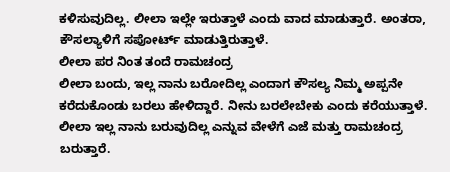ಕಳಿಸುವುದಿಲ್ಲ. ಲೀಲಾ ಇಲ್ಲೇ ಇರುತ್ತಾಳೆ ಎಂದು ವಾದ ಮಾಡುತ್ತಾರೆ. ಅಂತರಾ, ಕೌಸಲ್ಯಾಳಿಗೆ ಸಪೋರ್ಟ್ ಮಾಡುತ್ತಿರುತ್ತಾಳೆ.
ಲೀಲಾ ಪರ ನಿಂತ ತಂದೆ ರಾಮಚಂದ್ರ
ಲೀಲಾ ಬಂದು, ಇಲ್ಲ ನಾನು ಬರೋದಿಲ್ಲ ಎಂದಾಗ ಕೌಸಲ್ಯ ನಿಮ್ಮ ಅಪ್ಪನೇ ಕರೆದುಕೊಂಡು ಬರಲು ಹೇಳಿದ್ದಾರೆ. ನೀನು ಬರಲೇಬೇಕು ಎಂದು ಕರೆಯುತ್ತಾಳೆ. ಲೀಲಾ ಇಲ್ಲ ನಾನು ಬರುವುದಿಲ್ಲ ಎನ್ನುವ ವೇಳೆಗೆ ಎಜೆ ಮತ್ತು ರಾಮಚಂದ್ರ ಬರುತ್ತಾರೆ.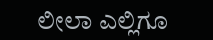ಲೀಲಾ ಎಲ್ಲಿಗೂ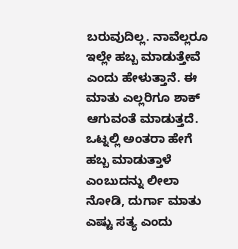ಬರುವುದಿಲ್ಲ. ನಾವೆಲ್ಲರೂ ಇಲ್ಲೇ ಹಬ್ಬ ಮಾಡುತ್ತೇವೆ ಎಂದು ಹೇಳುತ್ತಾನೆ. ಈ ಮಾತು ಎಲ್ಲರಿಗೂ ಶಾಕ್ ಆಗುವಂತೆ ಮಾಡುತ್ತದೆ. ಒಟ್ನಲ್ಲಿ ಅಂತರಾ ಹೇಗೆ ಹಬ್ಬ ಮಾಡುತ್ತಾಳೆ ಎಂಬುದನ್ನು ಲೀಲಾ ನೋಡಿ, ದುರ್ಗಾ ಮಾತು ಎಷ್ಟು ಸತ್ಯ ಎಂದು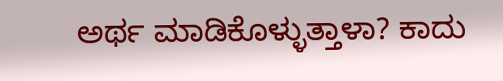ಅರ್ಥ ಮಾಡಿಕೊಳ್ಳುತ್ತಾಳಾ? ಕಾದು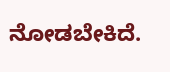ನೋಡಬೇಕಿದೆ.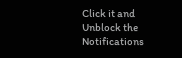Click it and Unblock the Notifications